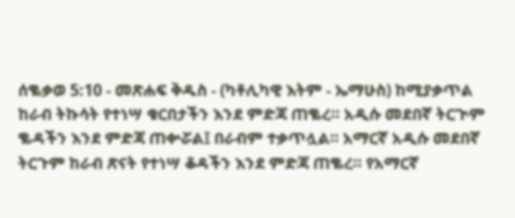ሰቈቃወ 5:10 - መጽሐፍ ቅዱስ - (ካቶሊካዊ እትም - ኤማሁስ) ከሚያቃጥል ከራብ ትኩሳት የተነሣ ቁርበታችን እንደ ምድጃ ጠቈረ። አዲሱ መደበኛ ትርጒም ቈዳችን እንደ ምድጃ ጠቍሯል፤ በራብም ተቃጥሏል። አማርኛ አዲሱ መደበኛ ትርጉም ከራብ ጽናት የተነሣ ቆዳችን እንደ ምድጃ ጠቈረ። የአማርኛ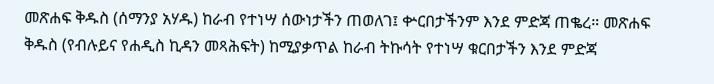መጽሐፍ ቅዱስ (ሰማንያ አሃዱ) ከራብ የተነሣ ሰውነታችን ጠወለገ፤ ቍርበታችንም እንደ ምድጃ ጠቈረ። መጽሐፍ ቅዱስ (የብሉይና የሐዲስ ኪዳን መጻሕፍት) ከሚያቃጥል ከራብ ትኩሳት የተነሣ ቁርበታችን እንደ ምድጃ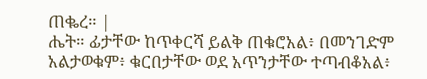ጠቈረ። |
ሔት። ፊታቸው ከጥቀርሻ ይልቅ ጠቁሮአል፥ በመንገድም አልታወቁም፥ ቁርበታቸው ወደ አጥንታቸው ተጣብቆአል፥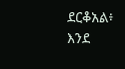ደርቆአል፥ እንደ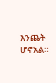እንጨት ሆኖአል።